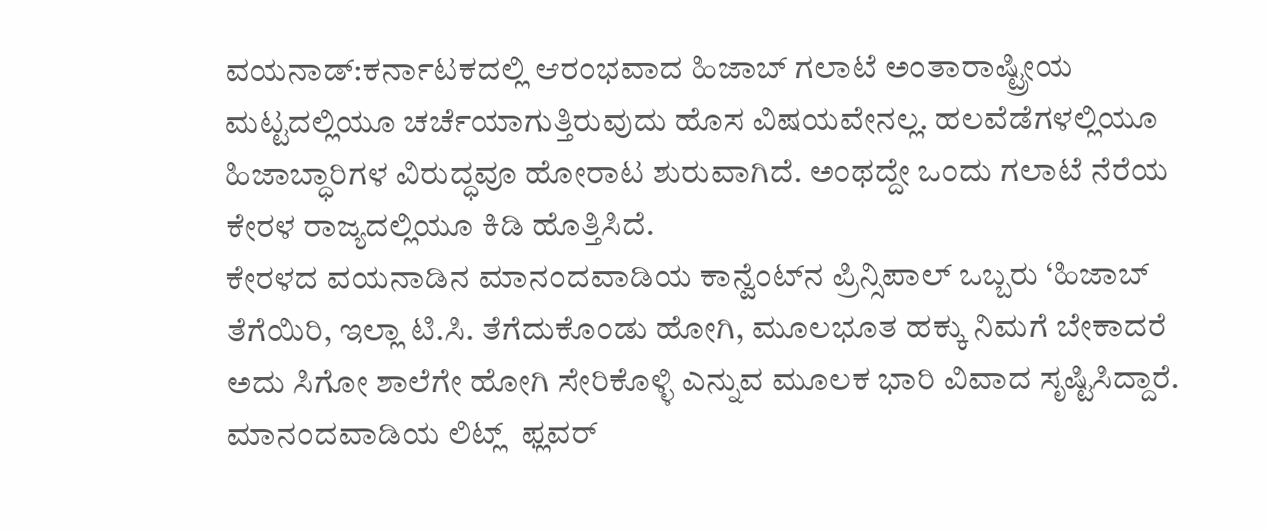ವಯನಾಡ್‌:ಕರ್ನಾಟಕದಲ್ಲಿ ಆರಂಭವಾದ ಹಿಜಾಬ್ ಗಲಾಟೆ ಅಂತಾರಾಷ್ಟ್ರೀಯ ಮಟ್ಟದಲ್ಲಿಯೂ ಚರ್ಚೆಯಾಗುತ್ತಿರುವುದು ಹೊಸ ವಿಷಯವೇನಲ್ಲ. ಹಲವೆಡೆಗಳಲ್ಲಿಯೂ ಹಿಜಾಬ್ಧಾರಿಗಳ ವಿರುದ್ಧವೂ ಹೋರಾಟ ಶುರುವಾಗಿದೆ. ಅಂಥದ್ದೇ ಒಂದು ಗಲಾಟೆ ನೆರೆಯ ಕೇರಳ ರಾಜ್ಯದಲ್ಲಿಯೂ ಕಿಡಿ ಹೊತ್ತಿಸಿದೆ.
ಕೇರಳದ ವಯನಾಡಿನ ಮಾನಂದವಾಡಿಯ ಕಾನ್ವೆಂಟ್‌ನ ಪ್ರಿನ್ಸಿಪಾಲ್‌ ಒಬ್ಬರು ‘ಹಿಜಾಬ್‌ ತೆಗೆಯಿರಿ, ಇಲ್ಲಾ ಟಿ.ಸಿ. ತೆಗೆದುಕೊಂಡು ಹೋಗಿ, ಮೂಲಭೂತ ಹಕ್ಕು ನಿಮಗೆ ಬೇಕಾದರೆ ಅದು ಸಿಗೋ ಶಾಲೆಗೇ ಹೋಗಿ ಸೇರಿಕೊಳ್ಳಿ ಎನ್ನುವ ಮೂಲಕ ಭಾರಿ ವಿವಾದ ಸೃಷ್ಟಿಸಿದ್ದಾರೆ.
ಮಾನಂದವಾಡಿಯ ಲಿಟ್ಲ್  ಫ್ಲವರ್‌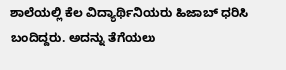ಶಾಲೆಯಲ್ಲಿ ಕೆಲ ವಿದ್ಯಾರ್ಥಿನಿಯರು ಹಿಜಾಬ್‌ ಧರಿಸಿ ಬಂದಿದ್ದರು. ಅದನ್ನು ತೆಗೆಯಲು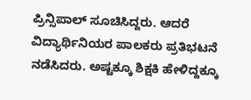ಪ್ರಿನ್ಸಿಪಾಲ್‌ ಸೂಚಿಸಿದ್ದರು. ಆದರೆ ವಿದ್ಯಾರ್ಥಿನಿಯರ ಪಾಲಕರು ಪ್ರತಿಭಟನೆ ನಡೆಸಿದರು. ಅಷ್ಟಕ್ಕೂ ಶಿಕ್ಷಕಿ ಹೇಳಿದ್ದಕ್ಕೂ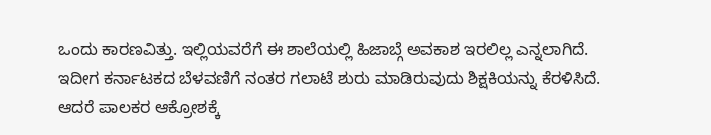ಒಂದು ಕಾರಣವಿತ್ತು. ಇಲ್ಲಿಯವರೆಗೆ ಈ ಶಾಲೆಯಲ್ಲಿ ಹಿಜಾಬ್ಗೆ ಅವಕಾಶ ಇರಲಿಲ್ಲ ಎನ್ನಲಾಗಿದೆ. ಇದೀಗ ಕರ್ನಾಟಕದ ಬೆಳವಣಿಗೆ ನಂತರ ಗಲಾಟೆ ಶುರು ಮಾಡಿರುವುದು ಶಿಕ್ಷಕಿಯನ್ನು ಕೆರಳಿಸಿದೆ.
ಆದರೆ ಪಾಲಕರ ಆಕ್ರೋಶಕ್ಕೆ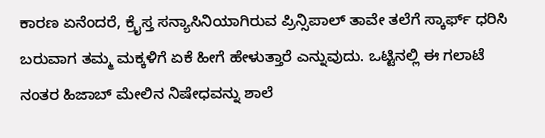ಕಾರಣ ಏನೆಂದರೆ, ಕ್ರೈಸ್ತ ಸನ್ಯಾಸಿನಿಯಾಗಿರುವ ಪ್ರಿನ್ಸಿಪಾಲ್‌ ತಾವೇ ತಲೆಗೆ ಸ್ಕಾರ್ಫ್ ಧರಿಸಿ ಬರುವಾಗ ತಮ್ಮ ಮಕ್ಕಳಿಗೆ ಏಕೆ ಹೀಗೆ ಹೇಳುತ್ತಾರೆ ಎನ್ನುವುದು. ಒಟ್ಟಿನಲ್ಲಿ ಈ ಗಲಾಟೆ ನಂತರ ಹಿಜಾಬ್‌ ಮೇಲಿನ ನಿಷೇಧವನ್ನು ಶಾಲೆ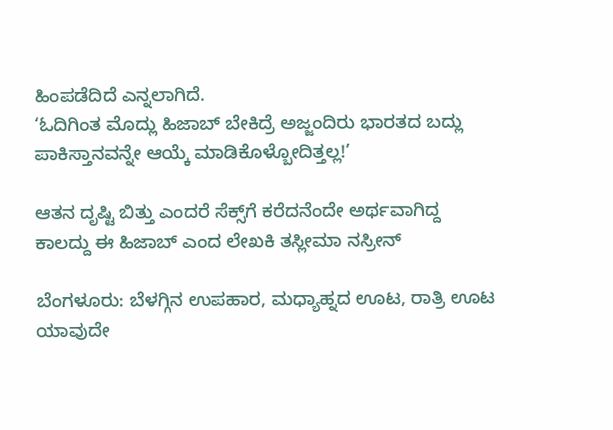ಹಿಂಪಡೆದಿದೆ ಎನ್ನಲಾಗಿದೆ.
‘ಓದಿಗಿಂತ ಮೊದ್ಲು ಹಿಜಾಬ್‌ ಬೇಕಿದ್ರೆ ಅಜ್ಜಂದಿರು ಭಾರತದ ಬದ್ಲು ಪಾಕಿಸ್ತಾನವನ್ನೇ ಆಯ್ಕೆ ಮಾಡಿಕೊಳ್ಬೋದಿತ್ತಲ್ಲ!’

ಆತನ ದೃಷ್ಟಿ ಬಿತ್ತು ಎಂದರೆ ಸೆಕ್ಸ್‌ಗೆ ಕರೆದನೆಂದೇ ಅರ್ಥವಾಗಿದ್ದ ಕಾಲದ್ದು ಈ ಹಿಜಾಬ್‌ ಎಂದ ಲೇಖಕಿ ತಸ್ಲೀಮಾ ನಸ್ರೀನ್‌

ಬೆಂಗಳೂರು: ಬೆಳಗ್ಗಿನ ಉಪಹಾರ, ಮಧ್ಯಾಹ್ನದ ಊಟ, ರಾತ್ರಿ ಊಟ ಯಾವುದೇ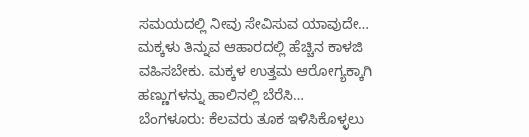ಸಮಯದಲ್ಲಿ ನೀವು ಸೇವಿಸುವ ಯಾವುದೇ…
ಮಕ್ಕಳು ತಿನ್ನುವ ಆಹಾರದಲ್ಲಿ ಹೆಚ್ಚಿನ ಕಾಳಜಿ ವಹಿಸಬೇಕು. ಮಕ್ಕಳ ಉತ್ತಮ ಆರೋಗ್ಯಕ್ಕಾಗಿ ಹಣ್ಣುಗಳನ್ನು ಹಾಲಿನಲ್ಲಿ ಬೆರೆಸಿ…
ಬೆಂಗಳೂರು: ಕೆಲವರು ತೂಕ ಇಳಿಸಿಕೊಳ್ಳಲು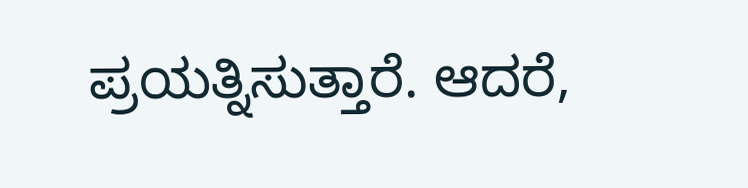ಪ್ರಯತ್ನಿಸುತ್ತಾರೆ. ಆದರೆ,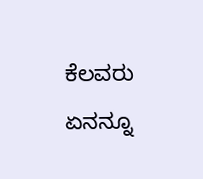ಕೆಲವರು ಏನನ್ನೂ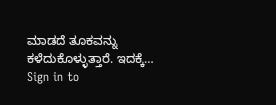ಮಾಡದೆ ತೂಕವನ್ನು ಕಳೆದುಕೊಳ್ಳುತ್ತಾರೆ. ಇದಕ್ಕೆ…
Sign in to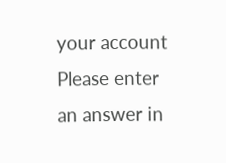your account
Please enter an answer in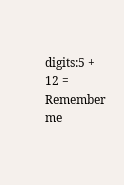digits:5 + 12 =
Remember me